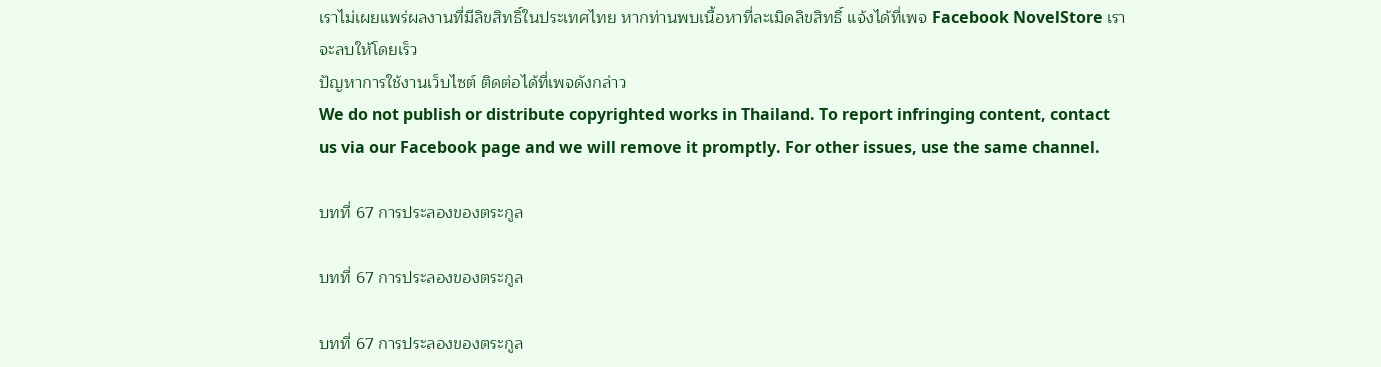เราไม่เผยแพร่ผลงานที่มีลิขสิทธิ์ในประเทศไทย หากท่านพบเนื้อหาที่ละเมิดลิขสิทธิ์ แจ้งได้ที่เพจ Facebook NovelStore เราจะลบให้โดยเร็ว
ปัญหาการใช้งานเว็บไซต์ ติดต่อได้ที่เพจดังกล่าว
We do not publish or distribute copyrighted works in Thailand. To report infringing content, contact us via our Facebook page and we will remove it promptly. For other issues, use the same channel.

บทที่ 67 การประลองของตระกูล

บทที่ 67 การประลองของตระกูล

บทที่ 67 การประลองของตระกูล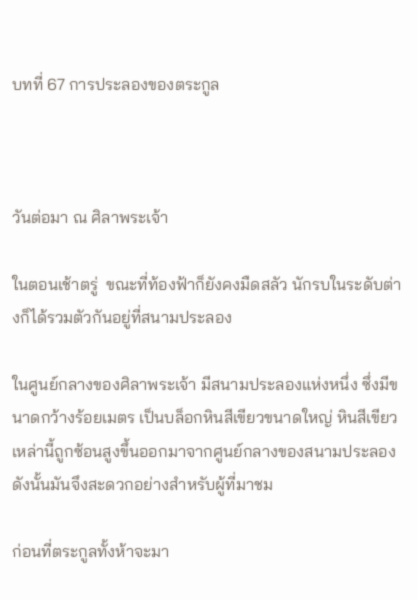บทที่ 67 การประลองของตระกูล



วันต่อมา ณ ศิลาพระเจ้า

ในตอนเช้าตรู่  ขณะที่ท้องฟ้าก็ยังคงมืดสลัว นักรบในระดับต่างก็ได้รวมตัวกันอยู่ที่สนามประลอง

ในศูนย์กลางของศิลาพระเจ้า มีสนามประลองแห่งหนึ่ง ซึ่งมีขนาดกว้างร้อยเมตร เป็นบล็อกหินสีเขียวขนาดใหญ่ หินสีเขียวเหล่านี้ถูกซ้อนสูงขึ้นออกมาจากศูนย์กลางของสนามประลอง ดังนั้นมันจึงสะดวกอย่างสำหรับผู้ที่มาชม

ก่อนที่ตระกูลทั้งห้าจะมา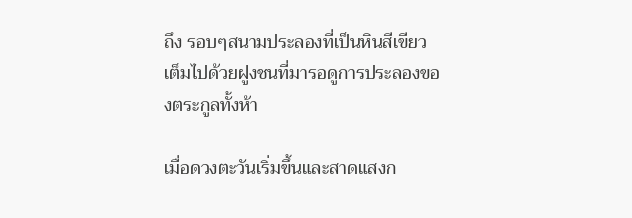ถึง รอบๆสนามประลองที่เป็นหินสีเขียว เต็มไปด้วยฝูงชนที่มารอดูการประลองของตระกูลทั้งห้า

เมื่อดวงตะวันเริ่มขึ้นและสาดแสงก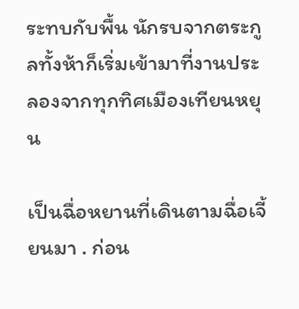ระทบกับพื้น นักรบจากตระกูลทั้งห้าก็เริ่มเข้ามาที่งานประลองจากทุกทิศเมืองเทียนหยุน

เป็นฉื่อหยานที่เดินตามฉื่อเจี้ยนมา . ก่อน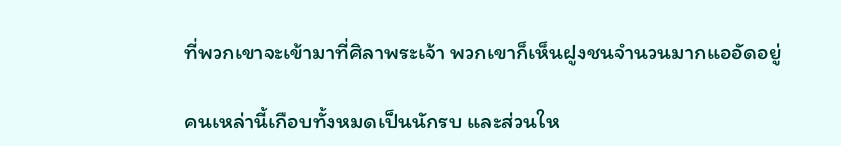ที่พวกเขาจะเข้ามาที่ศิลาพระเจ้า พวกเขาก็เห็นฝูงชนจำนวนมากแออัดอยู่

คนเหล่านี้เกือบทั้งหมดเป็นนักรบ และส่วนให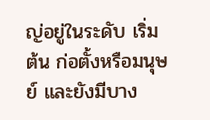ญ่อยู่ในระดับ เริ่มต้น ก่อตั้งหรือมนุษย์ และยังมีบาง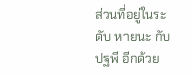ส่วนที่อยู่ในระดับ หายนะ กับ ปฐพี อีกด้วย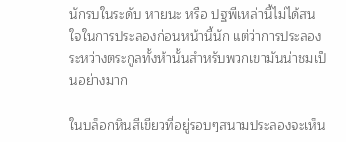นักรบในระดับ หายนะ หรือ ปฐพีเหล่านี้ไม่ได้สนใจในการประลองก่อนหน้านี้นัก แต่ว่าการประลองระหว่างตระกูลทั้งห้านั้นสำหรับพวกเขามันน่าชมเป็นอย่างมาก

ในบล็อกหินสีเขียวที่อยู่รอบๆสนามประลองจะเห็น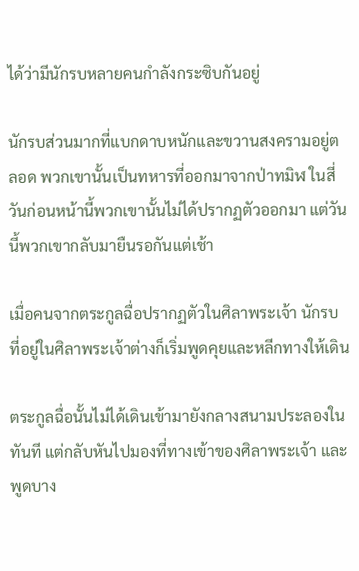ได้ว่ามีนักรบหลายคนกำลังกระซิบกันอยู่

นักรบส่วนมากที่แบกดาบหนักและขวานสงครามอยู่ตลอด พวกเขานั้นเป็นทหารที่ออกมาจากป่าทมิฬ ในสี่วันก่อนหน้านี้พวกเขานั้นไม่ได้ปรากฏตัวออกมา แต่วันนี้พวกเขากลับมายืนรอกันแต่เช้า

เมื่อคนจากตระกูลฉื่อปรากฏตัวในศิลาพระเจ้า นักรบที่อยู่ในศิลาพระเจ้าต่างก็เริ่มพูดคุยและหลีกทางให้เดิน

ตระกูลฉื่อนั้นไม่ได้เดินเข้ามายังกลางสนามประลองในทันที แต่กลับหันไปมองที่ทางเข้าของศิลาพระเจ้า และพูดบาง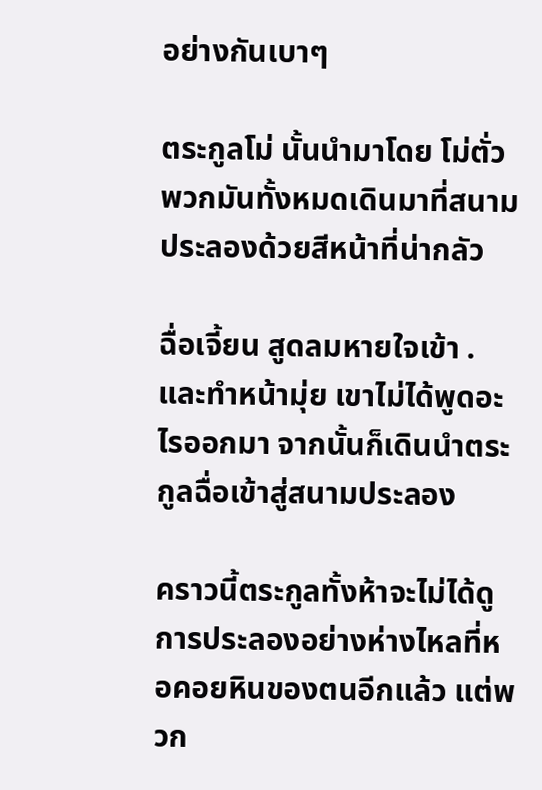อย่างกันเบาๆ

ตระกูลโม่ นั้นนำมาโดย โม่ตั่ว พวกมันทั้งหมดเดินมาที่สนามประลองด้วยสีหน้าที่น่ากลัว

ฉื่อเจี้ยน สูดลมหายใจเข้า .และทำหน้ามุ่ย เขาไม่ได้พูดอะไรออกมา จากนั้นก็เดินนำตระกูลฉื่อเข้าสู่สนามประลอง

คราวนี้ตระกูลทั้งห้าจะไม่ได้ดูการประลองอย่างห่างไหลที่หอคอยหินของตนอีกแล้ว แต่พวก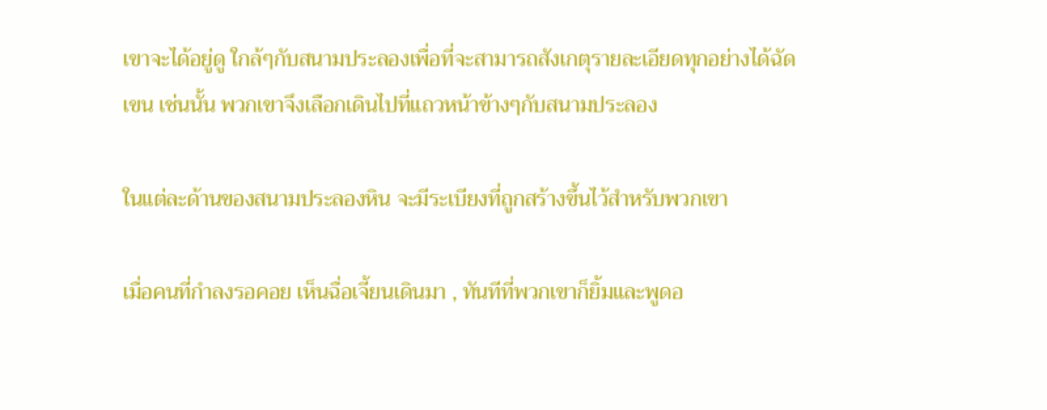เขาจะได้อยู่ดู ใกล้ๆกับสนามประลองเพื่อที่จะสามารถสังเกตุรายละเอียดทุกอย่างได้ฉัดเขน เช่นนั้น พวกเขาจึงเลือกเดินไปที่แถวหน้าข้างๆกับสนามประลอง

ในแต่ละด้านของสนามประลองหิน จะมีระเบียงที่ถูกสร้างขึ้นไว้สำหรับพวกเขา

เมื่อคนที่กำลงรอคอย เห็นฉื่อเจี้ยนเดินมา , ทันทีที่พวกเขาก็ยิ้มและพูดอ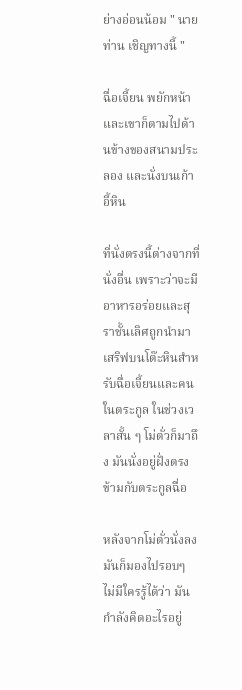ย่างอ่อนน้อม " นายท่าน เชิญทางนี้ "

ฉื่อเจี้ยน พยักหน้า และเขาก็ตามไปด้านข้างของสนามประลอง และนั่งบนเก้าอี้หิน

ที่นั่งตรงนี้ต่างจากที่นั่งอื่น เพราะว่าจะมีอาหารอร่อยและสุราชั้นเลิศถูกนำมาเสริฟบนโต๊ะหินสำหรับฉื่อเจี้ยนและคนในตระกูล ในช่วงเวลาสั้น ๆ โม่ตั่วก็มาถึง มันนั่งอยู่ฝั่งตรงข้ามกับตระกูลฉื่อ

หลังจากโม่ตั่วนั่งลง มันก็มองไปรอบๆ ไม่มีใครรู้ได้ว่า มันกำลังคิดอะไรอยู่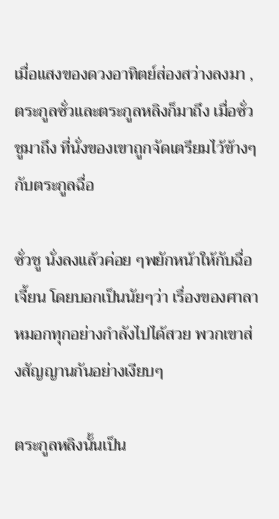เมื่อแสงของดวงอาทิตย์ส่องสว่างลงมา , ตระกูลซั่วและตระกูลหลิงก็มาถึง เมื่อซั่วชูมาถึง ที่นั่งของเขาถูกจัดเตรียมไว้ข้างๆกับตระกูลฉื่อ

ซั่วชู นั่งลงแล้วค่อย ๆพยักหน้าให้กับฉื่อเจี้ยน โดยบอกเป็นนัยๆว่า เรื่องของศาลาหมอกทุกอย่างกำลังไปได้สวย พวกเขาส่งสัญญานกันอย่างเงียบๆ

ตระกูลหลิงนั้นเป็น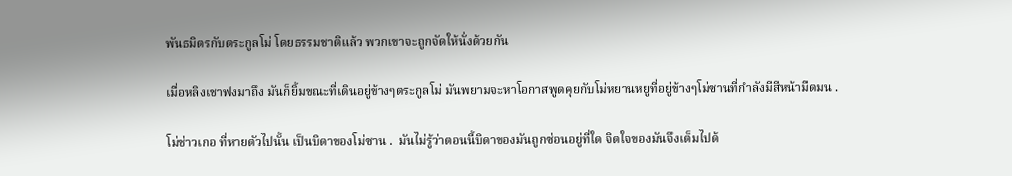พันธมิตรกับตระกูลโม่ โดยธรรมชาติแล้ว พวกเขาจะถูกจัดให้นั่งด้วยกัน

เมื่อหลิงเชาฟงมาถึง มันก็ยิ้มขณะที่เดินอยู่ข้างๆตระกูลโม่ มันพยามจะหาโอกาสพูดคุยกับโม่หยานหยูที่อยู่ข้างๆโม่ซานที่กำลังมีสีหน้ามืดมน .

โม่ช่าวเกอ ที่หายตัวไปนั้น เป็นบิดาของโม่ซาน .  มันไม่รู้ว่าตอนนี้บิดาของมันถูกซ่อนอยู่ที่ใด จิตใจของมันจึงเต็มไปด้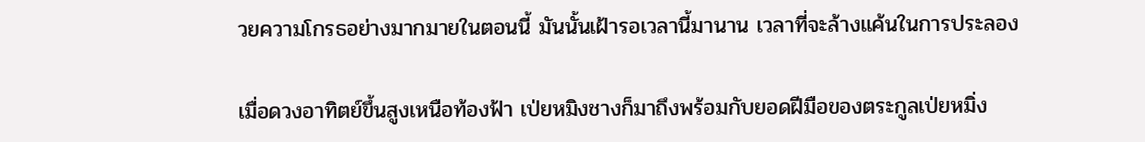วยความโกรธอย่างมากมายในตอนนี้ มันนั้นเฝ้ารอเวลานี้มานาน เวลาที่จะล้างแค้นในการประลอง

เมื่อดวงอาทิตย์ขึ้นสูงเหนือท้องฟ้า เป่ยหมิงชางก็มาถึงพร้อมกับยอดฝีมือของตระกูลเป่ยหมิ่ง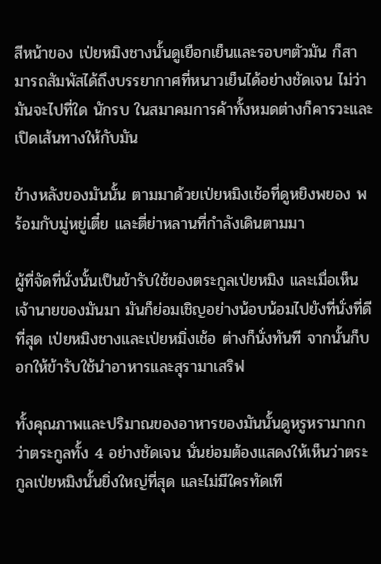สีหน้าของ เป่ยหมิงชางนั้นดูเยือกเย็นและรอบๆตัวมัน ก็สามารถสัมพัสได้ถึงบรรยากาศที่หนาวเย็นได้อย่างชัดเจน ไม่ว่ามันจะไปที่ใด นักรบ ในสมาคมการค้าทั้งหมดต่างก็คารวะและเปิดเส้นทางให้กับมัน

ข้างหลังของมันนั้น ตามมาด้วยเป่ยหมิงเช้อที่ดูหยิงพยอง พร้อมกับมู่หยู่เตี๋ย และตี่ย่าหลานที่กำลังเดินตามมา

ผู้ที่จัดที่นั่งนั้นเป็นข้ารับใช้ของตระกูลเป่ยหมิง และเมื่อเห็นเจ้านายของมันมา มันก็ย่อมเชิญอย่างน้อบน้อมไปยังที่นั่งที่ดีที่สุด เป่ยหมิงชางและเป่ยหมิ่งเช้อ ต่างก็นั่งทันที จากนั้นก็บอกให้ข้ารับใช้นำอาหารและสุรามาเสริฟ

ทั้งคุณภาพและปริมาณของอาหารของมันนั้นดูหรูหรามากกว่าตระกูลทั้ง 4 อย่างชัดเจน นั่นย่อมต้องแสดงให้เห็นว่าตระกูลเป่ยหมิงนั้นยิ่งใหญ่ที่สุด และไม่มีใครทัดเที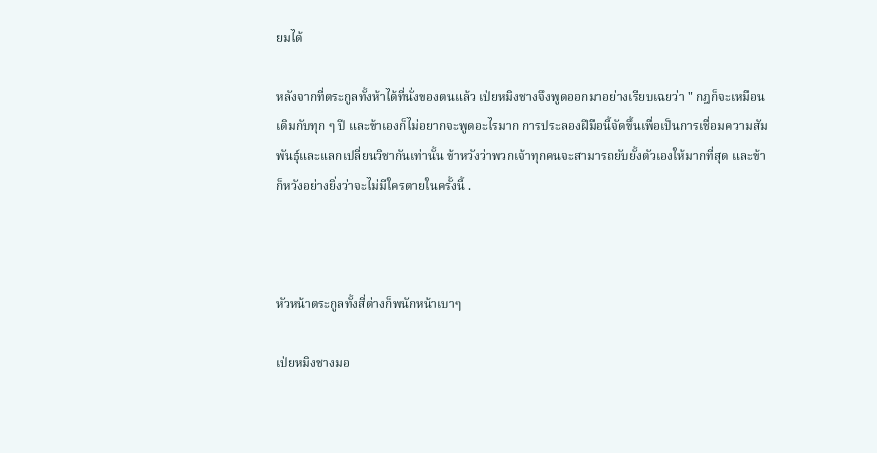ยมได้

หลังจากที่ตระกูลทั้งห้าได้ที่นั่งของตนแล้ว เป่ยหมิงชางจึงพูดออกมาอย่างเรียบเฉยว่า " กฎก็จะเหมือนเดิมกับทุก ๆ ปี และข้าเองก็ไม่อยากจะพูดอะไรมาก การประลองฝีมือนี้จัดขึ้นเพื่อเป็นการเชื่อมความสัมพันธุ์และแลกเปลี่ยนวิชากันเท่านั้น ข้าหวังว่าพวกเจ้าทุกคนจะสามารถยับยั้งตัวเองให้มากที่สุด และข้าก็หวังอย่างยิ่งว่าจะไม่มีใครตายในครั้งนี้ .



หัวหน้าตระกูลทั้งสี่ต่างก็พนักหน้าเบาๆ

เป่ยหมิงชางมอ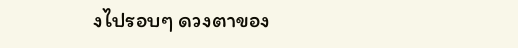งไปรอบๆ ดวงตาของ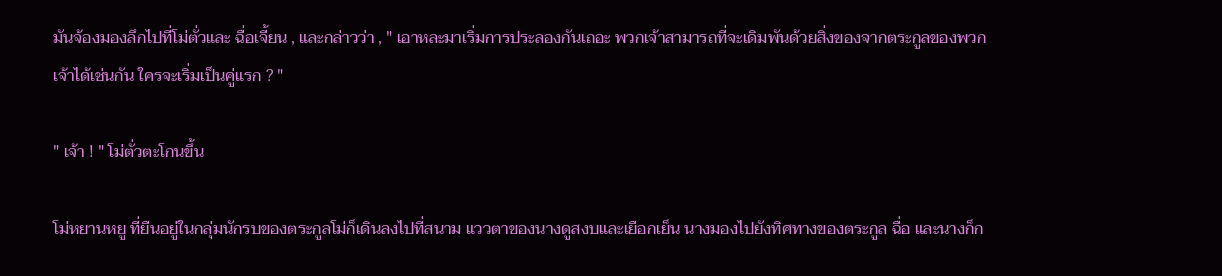มันจ้องมองลึกไปที่โม่ตั่วและ ฉื่อเจี้ยน , และกล่าวว่า , " เอาหละมาเริ่มการประลองกันเถอะ พวกเจ้าสามารถที่จะเดิมพันด้วยสิ่งของจากตระกูลของพวกเจ้าได้เช่นกัน ใครจะเริ่มเป็นคู่แรก ? "

" เจ้า ! " โม่ตั่วตะโกนขึ้น

โม่หยานหยู ที่ยืนอยู่ในกลุ่มนักรบของตระกูลโม่ก็เดินลงไปที่สนาม แววตาของนางดูสงบและเยือกเย็น นางมองไปยังทิศทางของตระกูล ฉื่อ และนางก็ก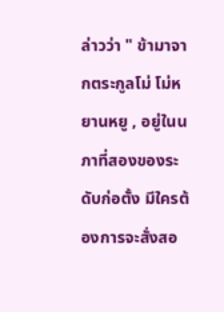ล่าวว่า " ข้ามาจากตระกูลโม่ โม่หยานหยู , อยู่ในนภาที่สองของระดับก่อตั้ง มีใครต้องการจะสั่งสอ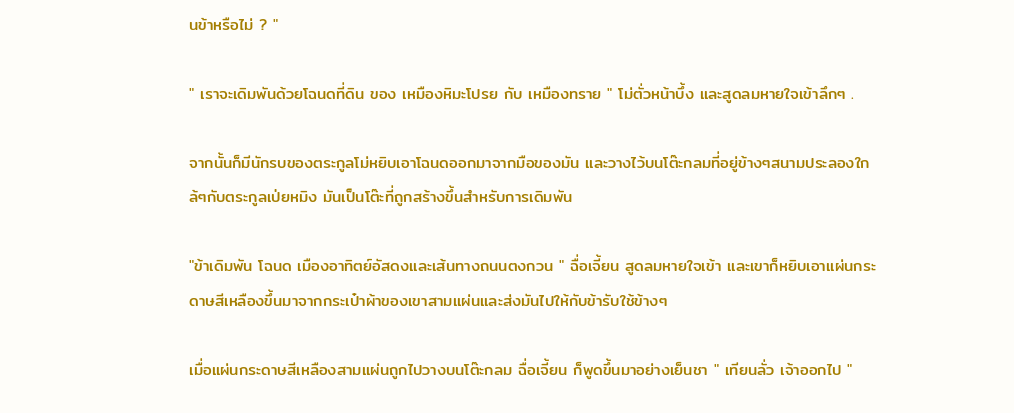นข้าหรือไม่ ? "

" เราจะเดิมพันด้วยโฉนดที่ดิน ของ เหมืองหิมะโปรย กับ เหมืองทราย " โม่ตั่วหน้าบึ้ง และสูดลมหายใจเข้าลึกๆ .

จากนั้นก็มีนักรบของตระกูลโม่หยิบเอาโฉนดออกมาจากมือของมัน และวางไว้บนโต๊ะกลมที่อยู่ข้างๆสนามประลองใกล้ๆกับตระกูลเป่ยหมิง มันเป็นโต๊ะที่ถูกสร้างขึ้นสำหรับการเดิมพัน

"ข้าเดิมพัน โฉนด เมืองอาทิตย์อัสดงและเส้นทางถนนตงกวน " ฉื่อเจี้ยน สูดลมหายใจเข้า และเขาก็หยิบเอาแผ่นกระดาษสีเหลืองขึ้นมาจากกระเป๋าผ้าของเขาสามแผ่นและส่งมันไปให้กับข้ารับใช้ข้างๆ

เมื่อแผ่นกระดาษสีเหลืองสามแผ่นถูกไปวางบนโต๊ะกลม ฉื่อเจี้ยน ก็พูดขึ้นมาอย่างเย็นชา " เทียนลั่ว เจ้าออกไป "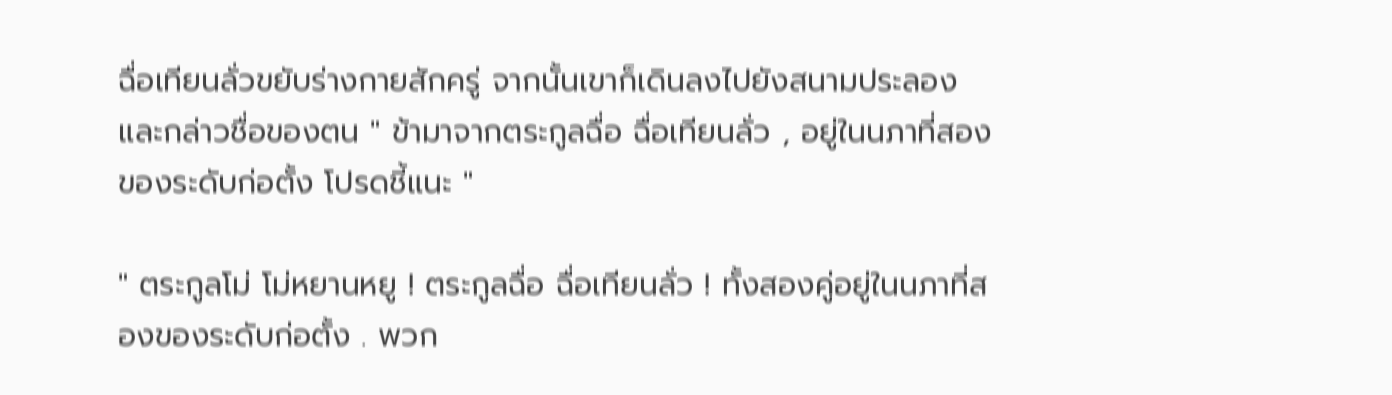ฉื่อเทียนลั่วขยับร่างกายสักครู่ จากนั้นเขาก็เดินลงไปยังสนามประลอง และกล่าวชื่อของตน " ข้ามาจากตระกูลฉื่อ ฉื่อเทียนลั่ว , อยู่ในนภาที่สองของระดับก่อตั้ง โปรดชี้แนะ "

" ตระกูลโม่ โม่หยานหยู ! ตระกูลฉื่อ ฉื่อเทียนลั่ว ! ทั้งสองคู่อยู่ในนภาที่สองของระดับก่อตั้ง . พวก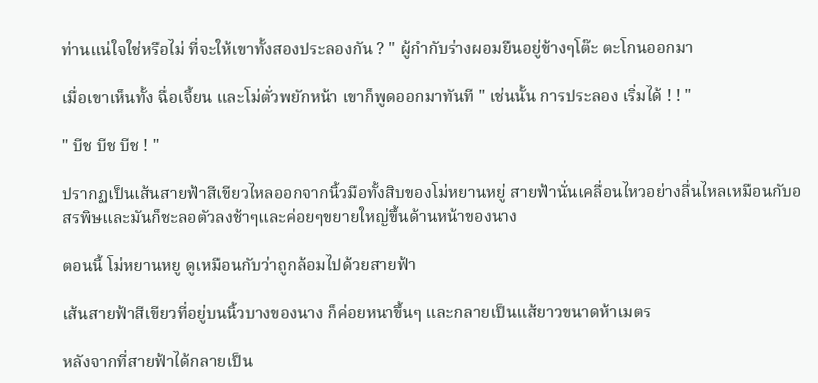ท่านแน่ใจใช่หรือไม่ ที่จะให้เขาทั้งสองประลองกัน ? " ผู้กำกับร่างผอมยืนอยู่ข้างๆโต๊ะ ตะโกนออกมา

เมื่อเขาเห็นทั้ง ฉื่อเจี้ยน และโม่ตั่วพยักหน้า เขาก็พูดออกมาทันที " เช่นนั้น การประลอง เริ่มได้ ! ! "

" บีช บีช บีช ! "

ปรากฏเป็นเส้นสายฟ้าสีเขียวไหลออกจากนิ้วมือทั้งสิบของโม่หยานหยู่ สายฟ้านั่นเคลื่อนไหวอย่างลื่นไหลเหมือนกับอสรพิษและมันก็ชะลอตัวลงช้าๆและค่อยๆขยายใหญ่ขึ้นด้านหน้าของนาง

ตอนนี้ โม่หยานหยู ดูเหมือนกับว่าถูกล้อมไปด้วยสายฟ้า

เส้นสายฟ้าสีเขียวที่อยู่บนนิ้วบางของนาง ก็ค่อยหนาขึ้นๆ และกลายเป็นแส้ยาวขนาดห้าเมตร

หลังจากที่สายฟ้าได้กลายเป็น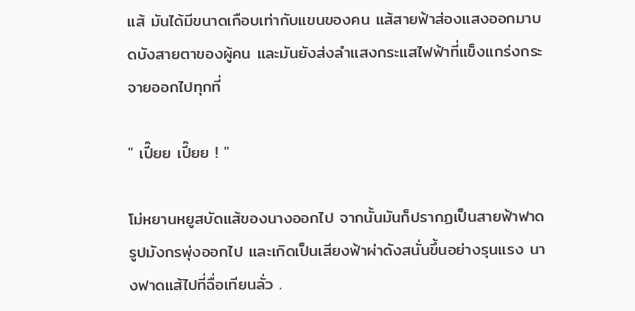แส้ มันได้มีขนาดเกือบเท่ากับแขนของคน แส้สายฟ้าส่องแสงออกมาบดบังสายตาของผู้คน และมันยังส่งลำแสงกระแสไฟฟ้าที่แข็งแกร่งกระจายออกไปทุกที่

" เปี๊ยย เปี๊ยย ! "

โม่หยานหยูสบัดแส้ของนางออกไป จากนั้นมันก็ปรากฏเป็นสายฟ้าฟาดรูปมังกรพุ่งออกไป และเกิดเป็นเสียงฟ้าผ่าดังสนั่นขึ้นอย่างรุนแรง นางฟาดแส้ไปที่ฉื่อเทียนลั่ว .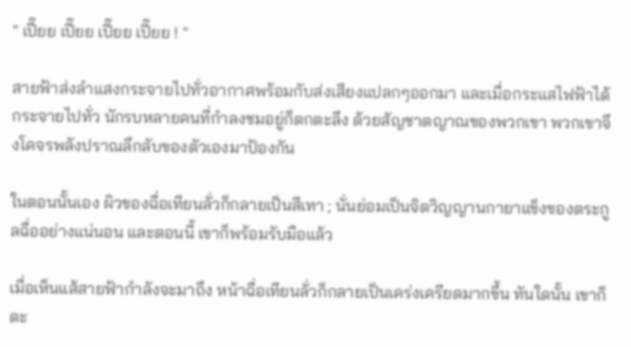" เปี๊ยย เปี๊ยย เปี๊ยย เปี๊ยย ! "

สายฟ้าส่งลำแสงกระจายไปทั่วอากาศพร้อมกับส่งเสียงแปลกๆออกมา และเมื่อกระแสไฟฟ้าได้กระจายไปทั่ว นักรบหลายคนที่กำลงชมอยู่ก็ตกตะลึง ด้วยสัญชาตญาณของพวกเขา พวกเขาจึงโคจรพลังปราณลึกลับของตัวเองมาป้องกัน

ในตอนนั้นเอง ผิวของฉื่อเทียนลั่วก็กลายเป็นสีเทา ; นั่นย่อมเป็นจิตวิญญานกายาแข็งของตระกูลฉื่ออย่างแน่นอน และตอนนี้ เขาก็พร้อมรับมือแล้ว

เมื่อเห็นแส้สายฟ้ากำลังจะมาถึง หน้าฉื่อเทียนลั่วก็กลายเป็นเคร่งเครียดมากขึ้น ทันใดนั้น เขาก็ตะ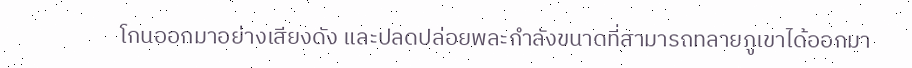โกนออกมาอย่างเสียงดัง และปลดปล่อยพละกำลังขนาดที่สามารถทลายภูเขาได้ออกมา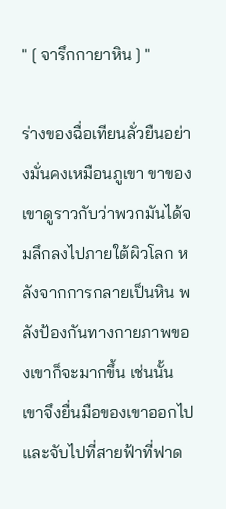" [ จารึกกายาหิน ] "

ร่างของฉื่อเทียนลั่วยืนอย่างมั่นคงเหมือนภูเขา ขาของเขาดูราวกับว่าพวกมันได้จมลึกลงไปภายใต้ผิวโลก หลังจากการกลายเป็นหิน พลังป้องกันทางกายภาพของเขาก็จะมากขึ้น เช่นนั้นเขาจึงยื่นมือของเขาออกไปและจับไปที่สายฟ้าที่ฟาด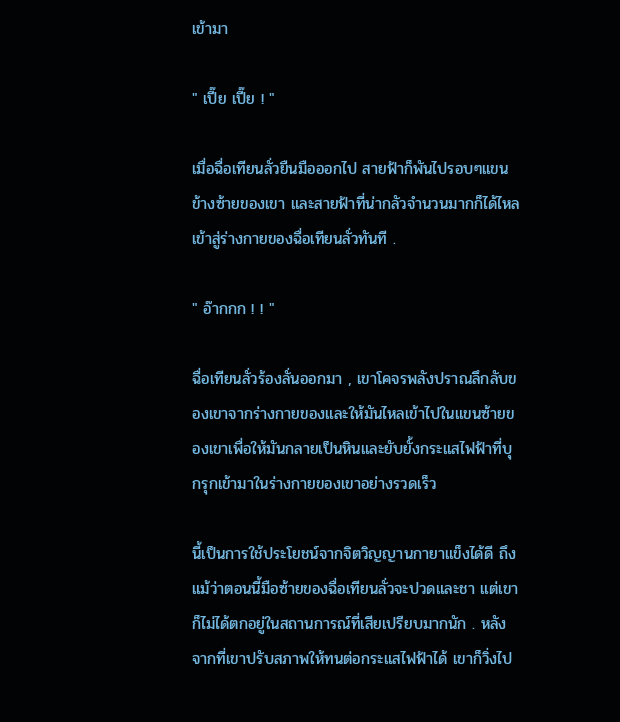เข้ามา

" เปี๊ย เปี๊ย ! "

เมื่อฉื่อเทียนลั่วยืนมือออกไป สายฟ้าก็พันไปรอบๆแขนข้างซ้ายของเขา และสายฟ้าที่น่ากลัวจำนวนมากก็ได้ไหลเข้าสู่ร่างกายของฉื่อเทียนลั่วทันที .

" อ๊ากกก ! ! "

ฉื่อเทียนลั่วร้องลั่นออกมา , เขาโคจรพลังปราณลึกลับของเขาจากร่างกายของและให้มันไหลเข้าไปในแขนซ้ายของเขาเพื่อให้มันกลายเป็นหินและยับยั้งกระแสไฟฟ้าที่บุกรุกเข้ามาในร่างกายของเขาอย่างรวดเร็ว

นี้เป็นการใช้ประโยชน์จากจิตวิญญานกายาแข็งได้ดี ถึงแม้ว่าตอนนี้มือซ้ายของฉื่อเทียนลั่วจะปวดและชา แต่เขาก็ไม่ได้ตกอยู่ในสถานการณ์ที่เสียเปรียบมากนัก . หลังจากที่เขาปรับสภาพให้ทนต่อกระแสไฟฟ้าได้ เขาก็วิ่งไป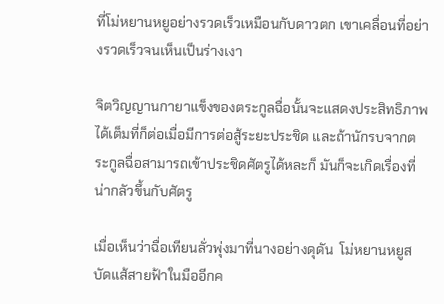ที่โม่หยานหยูอย่างรวดเร็วเหมือนกับดาวตก เขาเคลื่อนที่อย่างรวดเร็วจนเห็นเป็นร่างเงา

จิตวิญญานกายาแข็งของตระกูลฉื่อนั้นจะแสดงประสิทธิภาพได้เต็มที่ก็ต่อเมื่อมีการต่อสู้ระยะประชิด และถ้านักรบจากตระกูลฉื่อสามารถเข้าประชิดศัตรูได้หละก็ มันก็จะเกิดเรื่องที่น่ากลัวขึ้นกับศัตรู

เมื่อเห็นว่าฉื่อเทียนลั่วพุ่งมาที่นางอย่างดุดัน  โม่หยานหยูสบัดแส้สายฟ้าในมืออีกค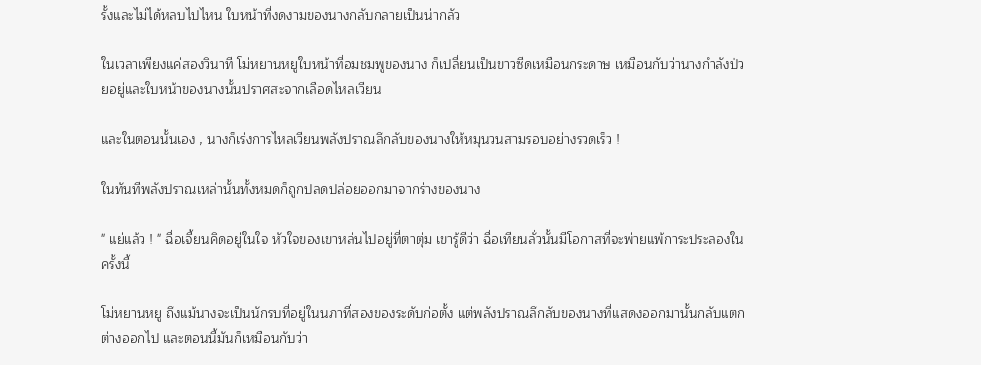รั้งและไม่ได้หลบไปไหน ใบหน้าที่งดงามของนางกลับกลายเป็นน่ากลัว

ในเวลาเพียงแค่สองวินาที โม่หยานหยูใบหน้าที่อมชมพูของนาง ก็เปลี่ยนเป็นขาวซีดเหมือนกระดาษ เหมือนกับว่านางกำลังป่วยอยู่และใบหน้าของนางนั้นปราศสะจากเลือดไหลเวียน

และในตอนนั้นเอง , นางก็เร่งการไหลเวียนพลังปราณลึกลับของนางให้หมุนวนสามรอบอย่างรวดเร็ว !

ในทันทีพลังปราณเหล่านั้นทั้งหมดก็ถูกปลดปล่อยออกมาจากร่างของนาง

" แย่แล้ว ! " ฉื่อเจี้ยนคิดอยู่ในใจ หัวใจของเขาหล่นไปอยู่ที่ตาตุ่ม เขารู้ดีว่า ฉื่อเทียนลั่วนั้นมีโอกาสที่จะพ่ายแพ้การะประลองในครั้งนี้

โม่หยานหยู ถึงแม้นางจะเป็นนักรบที่อยู่ในนภาที่สองของระดับก่อตั้ง แต่พลังปราณลึกลับของนางที่แสดงออกมานั้นกลับแตกต่างออกไป และตอนนี้มันก็เหมือนกับว่า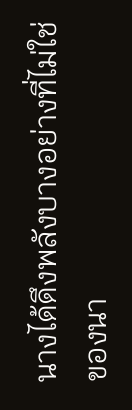นางได้ดึงพลังบางอย่างที่ไม่ใช่ของนา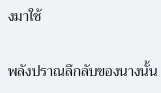งมาใช้

พลังปราณลึกลับของนางนั้น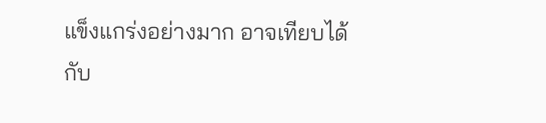แข็งแกร่งอย่างมาก อาจเทียบได้กับ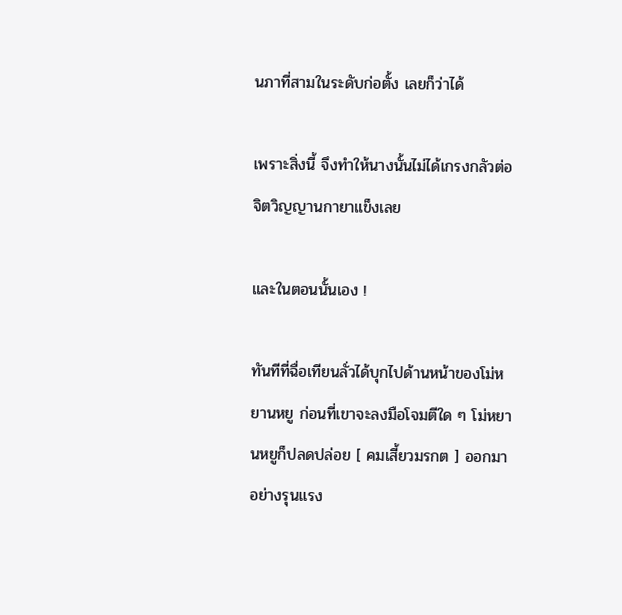นภาที่สามในระดับก่อตั้ง เลยก็ว่าได้

เพราะสิ่งนี้ จึงทำให้นางนั้นไม่ได้เกรงกลัวต่อจิตวิญญานกายาแข็งเลย

และในตอนนั้นเอง !

ทันทีที่ฉื่อเทียนลั่วได้บุกไปด้านหน้าของโม่หยานหยู ก่อนที่เขาจะลงมือโจมตีใด ๆ โม่หยานหยูก็ปลดปล่อย [ คมเสี้ยวมรกต ] ออกมาอย่างรุนแรง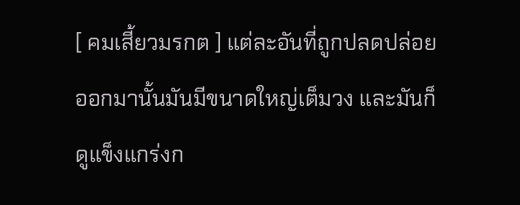[ คมเสี้ยวมรกต ] แต่ละอันที่ถูกปลดปล่อยออกมานั้นมันมีขนาดใหญ่เต็มวง และมันก็ดูแข็งแกร่งก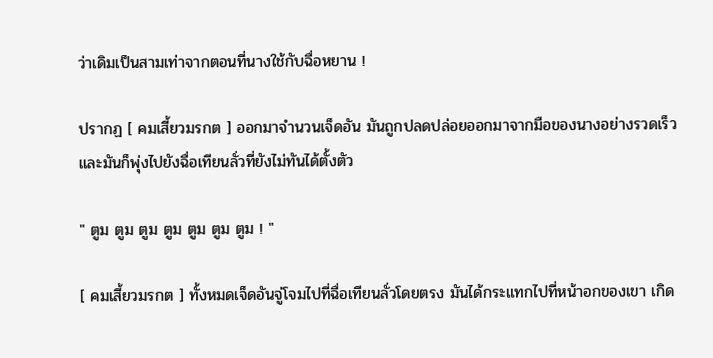ว่าเดิมเป็นสามเท่าจากตอนที่นางใช้กับฉื่อหยาน !

ปรากฏ [ คมเสี้ยวมรกต ] ออกมาจำนวนเจ็ดอัน มันถูกปลดปล่อยออกมาจากมือของนางอย่างรวดเร็ว และมันก็พุ่งไปยังฉื่อเทียนลั่วที่ยังไม่ทันได้ตั้งตัว

" ตูม ตูม ตูม ตูม ตูม ตูม ตูม ! "

[ คมเสี้ยวมรกต ] ทั้งหมดเจ็ดอันจู่โจมไปที่ฉื่อเทียนลั่วโดยตรง มันได้กระแทกไปที่หน้าอกของเขา เกิด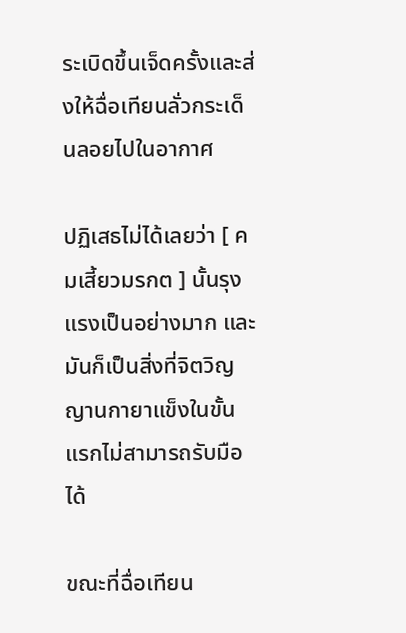ระเบิดขึ้นเจ็ดครั้งและส่งให้ฉื่อเทียนลั่วกระเด็นลอยไปในอากาศ

ปฏิเสธไม่ได้เลยว่า [ คมเสี้ยวมรกต ] นั้นรุงแรงเป็นอย่างมาก และมันก็เป็นสิ่งที่จิตวิญญานกายาแข็งในขั้นแรกไม่สามารถรับมือได้

ขณะที่ฉื่อเทียน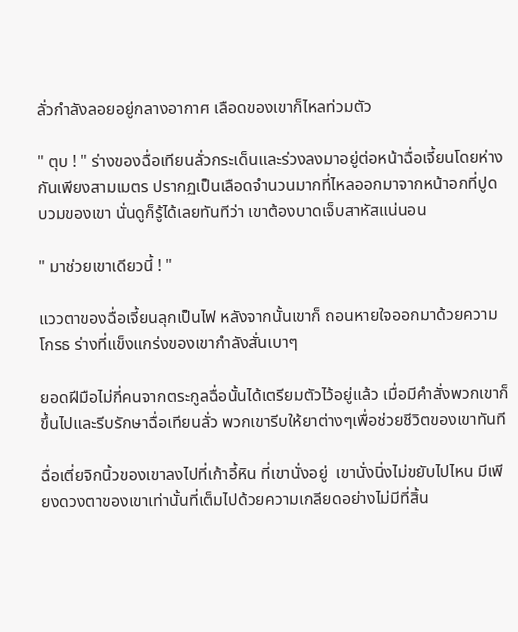ลั่วกำลังลอยอยู่กลางอากาศ เลือดของเขาก็ไหลท่วมตัว

" ตุบ ! " ร่างของฉื่อเทียนลั่วกระเด็นและร่วงลงมาอยู่ต่อหน้าฉื่อเจี้ยนโดยห่างกันเพียงสามเมตร ปรากฏเป็นเลือดจำนวนมากที่ไหลออกมาจากหน้าอกที่ปูดบวมของเขา นั่นดูก็รู้ได้เลยทันทีว่า เขาต้องบาดเจ็บสาหัสแน่นอน

" มาช่วยเขาเดียวนี้ ! "

แววตาของฉื่อเจี้ยนลุกเป็นไฟ หลังจากนั้นเขาก็ ถอนหายใจออกมาด้วยความโกรธ ร่างที่แข็งแกร่งของเขากำลังสั่นเบาๆ

ยอดฝีมือไม่กี่คนจากตระกูลฉื่อนั้นได้เตรียมตัวไว้อยู่แล้ว เมื่อมีคำสั่งพวกเขาก็ขึ้นไปและรีบรักษาฉื่อเทียนลั่ว พวกเขารีบให้ยาต่างๆเพื่อช่วยชีวิตของเขาทันที

ฉื่อเตี่ยจิกนิ้วของเขาลงไปที่เก้าอี้หิน ที่เขานั่งอยู่  เขานั่งนิ่งไม่ขยับไปไหน มีเพียงดวงตาของเขาเท่านั้นที่เต็มไปด้วยความเกลียดอย่างไม่มีที่สิ้น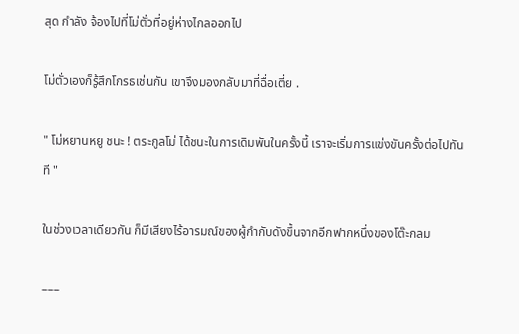สุด กำลัง จ้องไปที่โม่ตั่วที่อยู่ห่างไกลออกไป

โม่ตั่วเองก็รู้สึกโกรธเช่นกัน เขาจึงมองกลับมาที่ฉื่อเตี่ย .

" โม่หยานหยู ชนะ ! ตระกูลโม่ ได้ชนะในการเดิมพันในครั้งนี้ เราจะเริ่มการแข่งขันครั้งต่อไปทันที "

ในช่วงเวลาเดียวกัน ก็มีเสียงไร้อารมณ์ของผู้กำกับดังขึ้นจากอีกฟากหนึ่งของโต๊ะกลม

–––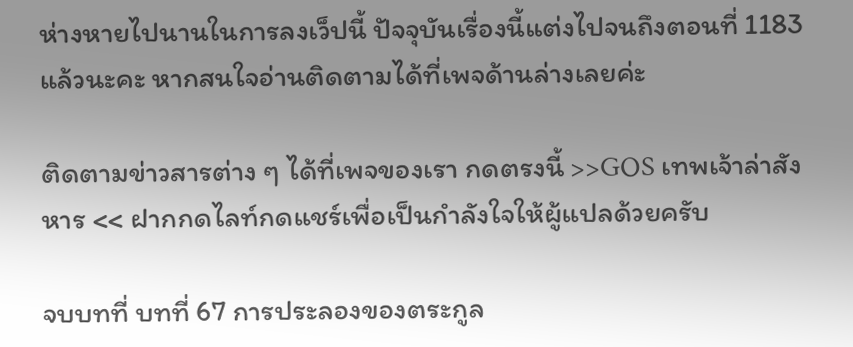ห่างหายไปนานในการลงเว็ปนี้ ปัจจุบันเรื่องนี้แต่งไปจนถึงตอนที่ 1183 แล้วนะคะ หากสนใจอ่านติดตามได้ที่เพจด้านล่างเลยค่ะ

ติดตามข่าวสารต่าง ๆ ได้ที่เพจของเรา กดตรงนี้ >>GOS เทพเจ้าล่าสังหาร << ฝากกดไลท์กดแชร์เพื่อเป็นกำลังใจให้ผู้แปลด้วยครับ

จบบทที่ บทที่ 67 การประลองของตระกูล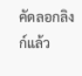คัดลอกลิงก์แล้ว